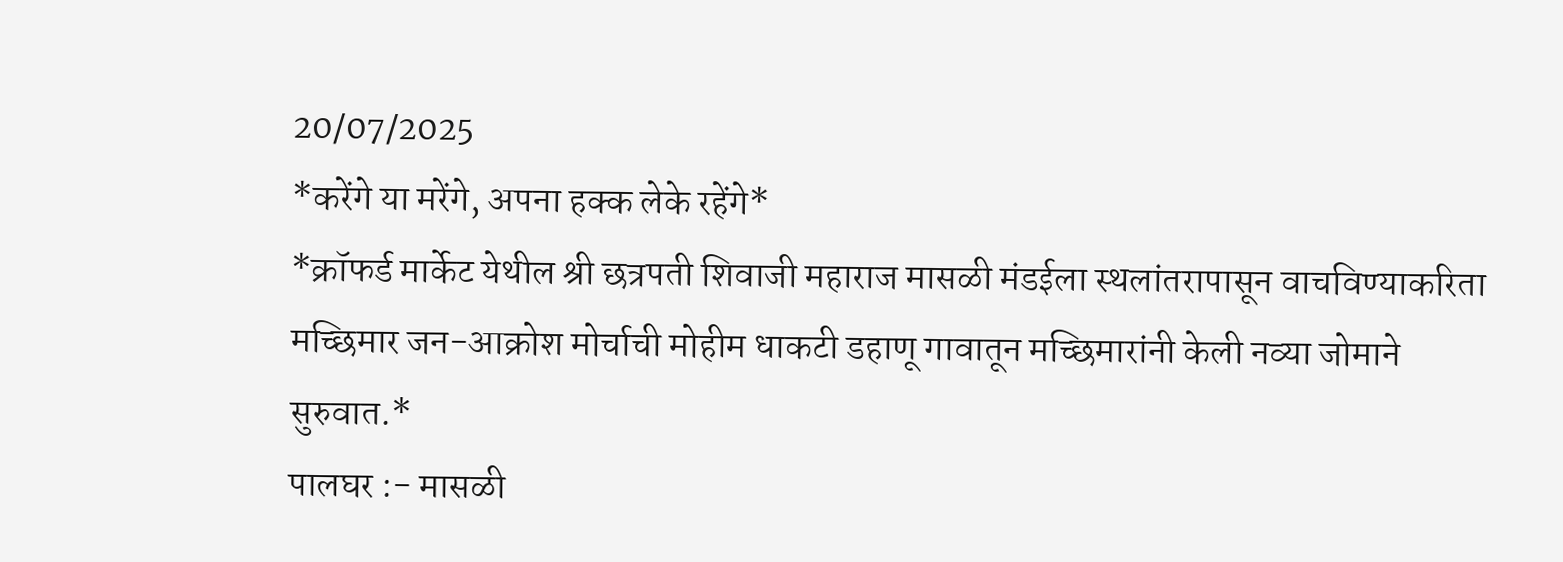20/07/2025
*करेंगे या मरेंगे, अपना हक्क लेके रहेंगे*
*क्रॉफर्ड मार्केट येथील श्री छत्रपती शिवाजी महाराज मासळी मंडईला स्थलांतरापासून वाचविण्याकरिता मच्छिमार जन-आक्रोश मोर्चाची मोहीम धाकटी डहाणू गावातून मच्छिमारांनी केली नव्या जोमाने सुरुवात.*
पालघर :- मासळी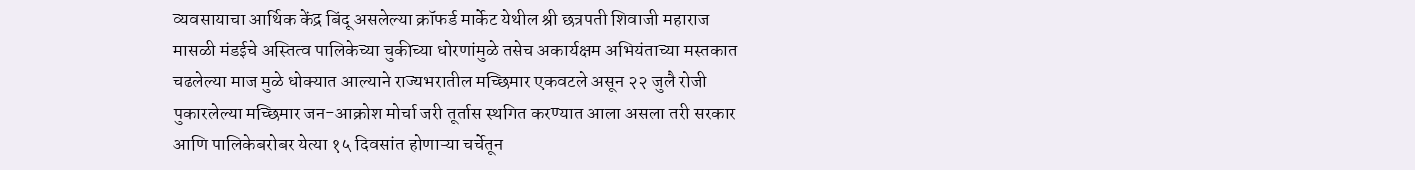व्यवसायाचा आर्थिक केंद्र बिंदू असलेल्या क्रॉफर्ड मार्केट येथील श्री छत्रपती शिवाजी महाराज मासळी मंडईचे अस्तित्व पालिकेच्या चुकीच्या धोरणांमुळे तसेच अकार्यक्षम अभियंताच्या मस्तकात चढलेल्या माज मुळे धोक्यात आल्याने राज्यभरातील मच्छिमार एकवटले असून २२ जुलै रोजी पुकारलेल्या मच्छिमार जन-आक्रोश मोर्चा जरी तूर्तास स्थगित करण्यात आला असला तरी सरकार आणि पालिकेबरोबर येत्या १५ दिवसांत होणाऱ्या चर्चेतून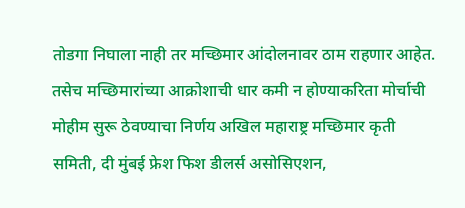तोडगा निघाला नाही तर मच्छिमार आंदोलनावर ठाम राहणार आहेत. तसेच मच्छिमारांच्या आक्रोशाची धार कमी न होण्याकरिता मोर्चाची मोहीम सुरू ठेवण्याचा निर्णय अखिल महाराष्ट्र मच्छिमार कृती समिती, दी मुंबई फ्रेश फिश डीलर्स असोसिएशन,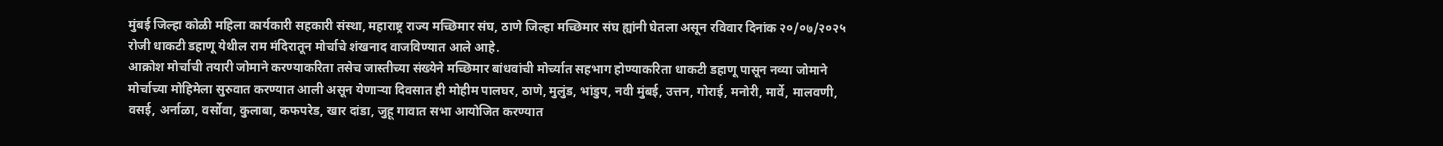मुंबई जिल्हा कोळी महिला कार्यकारी सहकारी संस्था, महाराष्ट्र राज्य मच्छिमार संघ, ठाणे जिल्हा मच्छिमार संघ ह्यांनी घेतला असून रविवार दिनांक २०/०७/२०२५ रोजी धाकटी डहाणू येथील राम मंदिरातून मोर्चाचे शंखनाद वाजविण्यात आले आहे.
आक्रोश मोर्चाची तयारी जोमाने करण्याकरिता तसेच जास्तीच्या संख्येने मच्छिमार बांधवांची मोर्च्यात सहभाग होण्याकरिता धाकटी डहाणू पासून नव्या जोमाने मोर्चाच्या मोहिमेला सुरुवात करण्यात आली असून येणाऱ्या दिवसात ही मोहीम पालघर, ठाणे, मुलुंड, भांडुप, नवी मुंबई, उत्तन, गोराई, मनोरी, मार्वे, मालवणी, वसई, अर्नाळा, वर्सोवा, कुलाबा, कफपरेड, खार दांडा, जुहू गावात सभा आयोजित करण्यात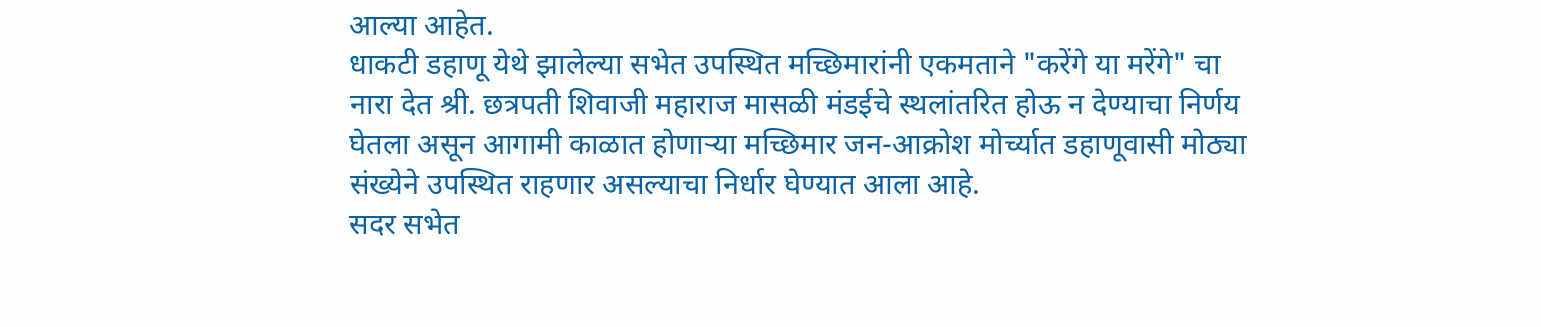आल्या आहेत.
धाकटी डहाणू येथे झालेल्या सभेत उपस्थित मच्छिमारांनी एकमताने "करेंगे या मरेंगे" चा नारा देत श्री. छत्रपती शिवाजी महाराज मासळी मंडईचे स्थलांतरित होऊ न देण्याचा निर्णय घेतला असून आगामी काळात होणाऱ्या मच्छिमार जन-आक्रोश मोर्च्यात डहाणूवासी मोठ्या संख्येने उपस्थित राहणार असल्याचा निर्धार घेण्यात आला आहे.
सदर सभेत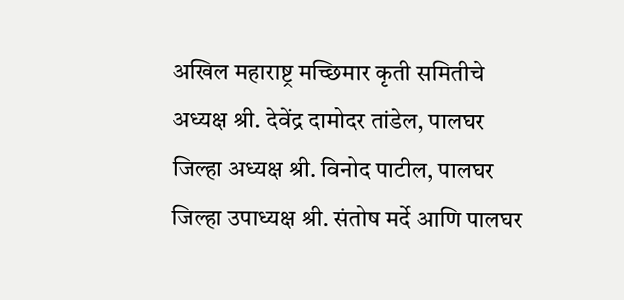अखिल महाराष्ट्र मच्छिमार कृती समितीचे अध्यक्ष श्री. देवेंद्र दामोदर तांडेल, पालघर जिल्हा अध्यक्ष श्री. विनोद पाटील, पालघर जिल्हा उपाध्यक्ष श्री. संतोष मर्दे आणि पालघर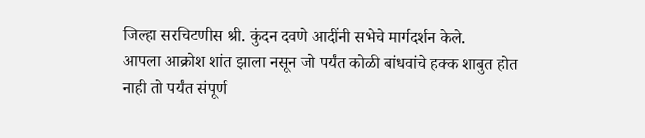जिल्हा सरचिटणीस श्री. कुंदन दवणे आदींनी सभेचे मार्गदर्शन केले.
आपला आक्रोश शांत झाला नसून जो पर्यंत कोळी बांधवांचे हक्क शाबुत होत नाही तो पर्यंत संपूर्ण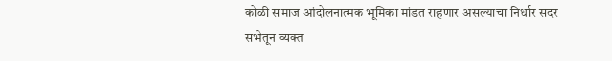कोळी समाज आंदोलनात्मक भूमिका मांडत राहणार असल्याचा निर्धार सदर सभेतून व्यक्त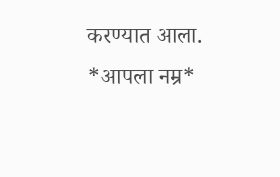करण्यात आला.
*आपला नम्र*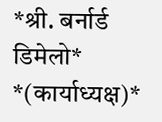*श्री. बर्नार्ड डिमेलो*
*(कार्याध्यक्ष)*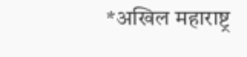*अखिल महाराष्ट्र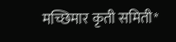मच्छिमार कृती समिती*